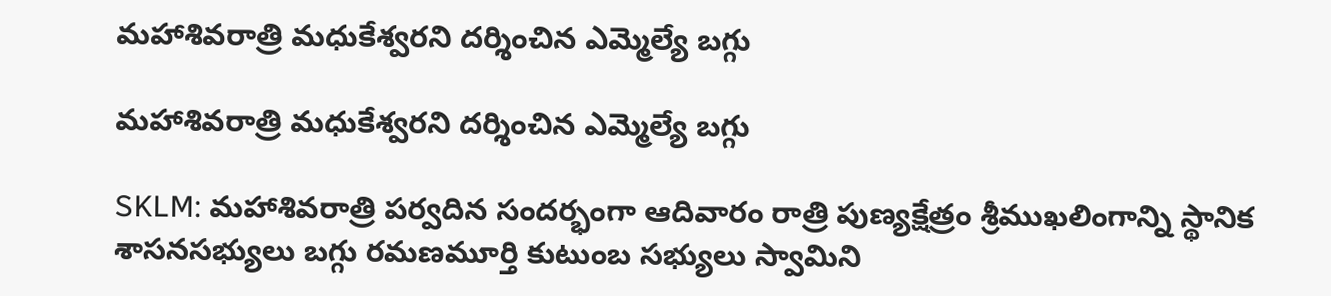మహాశివరాత్రి మధుకేశ్వరని దర్శించిన ఎమ్మెల్యే బగ్గు

మహాశివరాత్రి మధుకేశ్వరని దర్శించిన ఎమ్మెల్యే బగ్గు

SKLM: మహాశివరాత్రి పర్వదిన సందర్భంగా ఆదివారం రాత్రి పుణ్యక్షేత్రం శ్రీముఖలింగాన్ని స్థానిక శాసనసభ్యులు బగ్గు రమణమూర్తి కుటుంబ సభ్యులు స్వామిని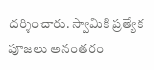దర్శించారు. స్వామికి ప్రత్యేక పూజలు అనంతరం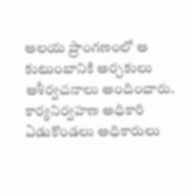ఆలయ ప్రాంగణంలో ఆ కుటుంబానికి అర్చకులు ఆశీర్వచనాలు అందించారు. కార్యనిర్వహణ అధికారి ఏడుకొండలు అధికారులు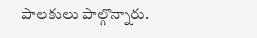పాలకులు పాల్గొన్నారు.